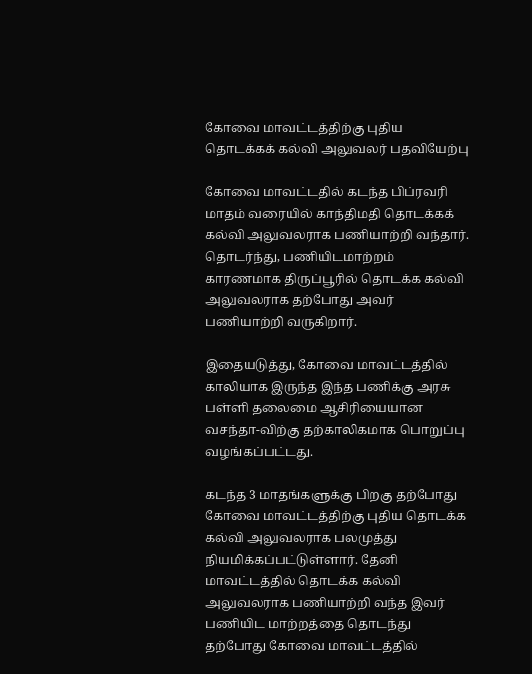கோவை மாவட்டத்திற்கு புதிய தொடக்கக் கல்வி அலுவலர் பதவியேற்பு

கோவை மாவட்டதில் கடந்த பிப்ரவரி மாதம் வரையில் காந்திமதி தொடக்கக் கல்வி அலுவலராக பணியாற்றி வந்தார். தொடர்ந்து, பணியிடமாற்றம் காரணமாக திருப்பூரில் தொடக்க கல்வி அலுவலராக தற்போது அவர் பணியாற்றி வருகிறார்.

இதையடுத்து, கோவை மாவட்டத்தில் காலியாக இருந்த இந்த பணிக்கு அரசு பள்ளி தலைமை ஆசிரியையான வசந்தா-விற்கு தற்காலிகமாக பொறுப்பு வழங்கப்பட்டது.

கடந்த 3 மாதங்களுக்கு பிறகு தற்போது கோவை மாவட்டத்திற்கு புதிய தொடக்க கல்வி அலுவலராக பலமுத்து நியமிக்கப்பட்டுள்ளார். தேனி மாவட்டத்தில் தொடக்க கல்வி அலுவலராக பணியாற்றி வந்த இவர் பணியிட மாற்றத்தை தொடந்து தற்போது கோவை மாவட்டத்தில்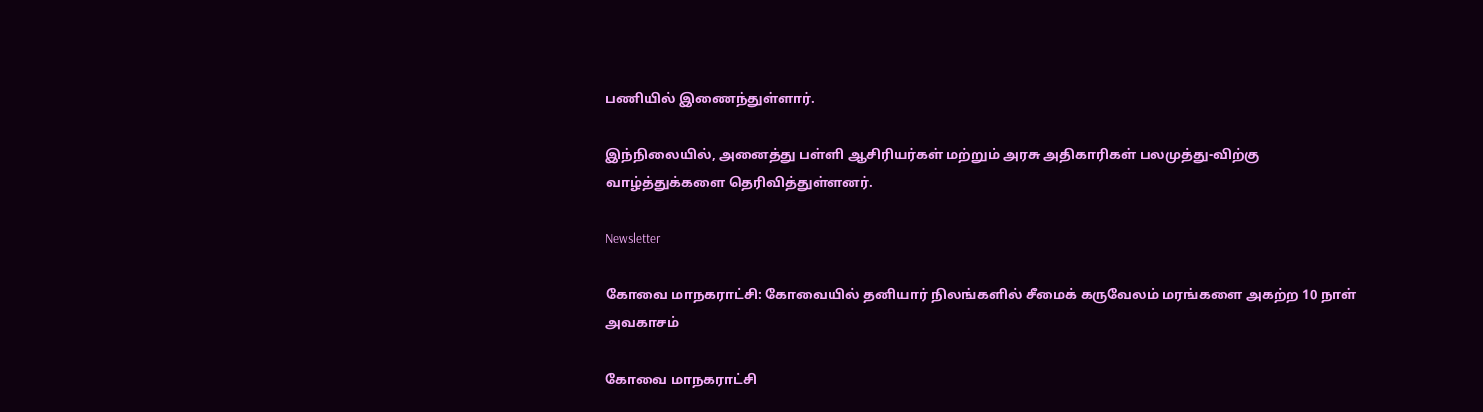பணியில் இணைந்துள்ளார்.

இந்நிலையில், அனைத்து பள்ளி ஆசிரியர்கள் மற்றும் அரசு அதிகாரிகள் பலமுத்து-விற்கு வாழ்த்துக்களை தெரிவித்துள்ளனர்.

Newsletter

கோவை மாநகராட்சி: கோவையில் தனியார் நிலங்களில் சீமைக் கருவேலம் மரங்களை அகற்ற 10 நாள் அவகாசம்

கோவை மாநகராட்சி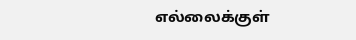எல்லைக்குள்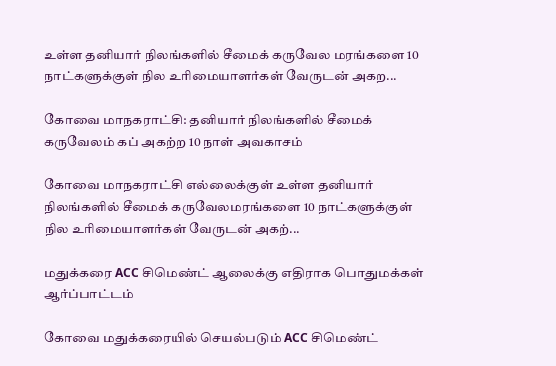உள்ள தனியார் நிலங்களில் சீமைக் கருவேல மரங்களை 10 நாட்களுக்குள் நில உரிமையாளர்கள் வேருடன் அகற...

கோவை மாநகராட்சி: தனியார் நிலங்களில் சீமைக் கருவேலம் கப் அகற்ற 10 நாள் அவகாசம்

கோவை மாநகராட்சி எல்லைக்குள் உள்ள தனியார் நிலங்களில் சீமைக் கருவேலமரங்களை 10 நாட்களுக்குள் நில உரிமையாளர்கள் வேருடன் அகற்...

மதுக்கரை ACC சிமெண்ட் ஆலைக்கு எதிராக பொதுமக்கள் ஆர்ப்பாட்டம்

கோவை மதுக்கரையில் செயல்படும் ACC சிமெண்ட்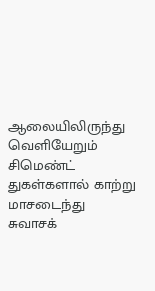ஆலையிலிருந்து வெளியேறும் சிமெண்ட் துகள்களால் காற்று மாசடைந்து சுவாசக்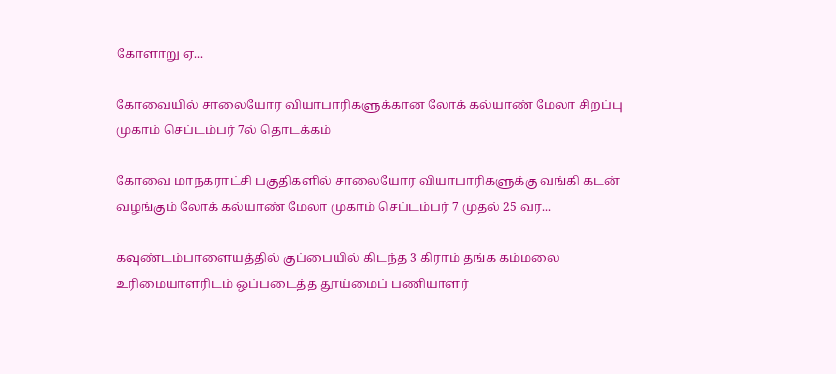கோளாறு ஏ...

கோவையில் சாலையோர வியாபாரிகளுக்கான லோக் கல்யாண் மேலா சிறப்பு முகாம் செப்டம்பர் 7ல் தொடக்கம்

கோவை மாநகராட்சி பகுதிகளில் சாலையோர வியாபாரிகளுக்கு வங்கி கடன் வழங்கும் லோக் கல்யாண் மேலா முகாம் செப்டம்பர் 7 முதல் 25 வர...

கவுண்டம்பாளையத்தில் குப்பையில் கிடந்த 3 கிராம் தங்க கம்மலை உரிமையாளரிடம் ஒப்படைத்த தூய்மைப் பணியாளர்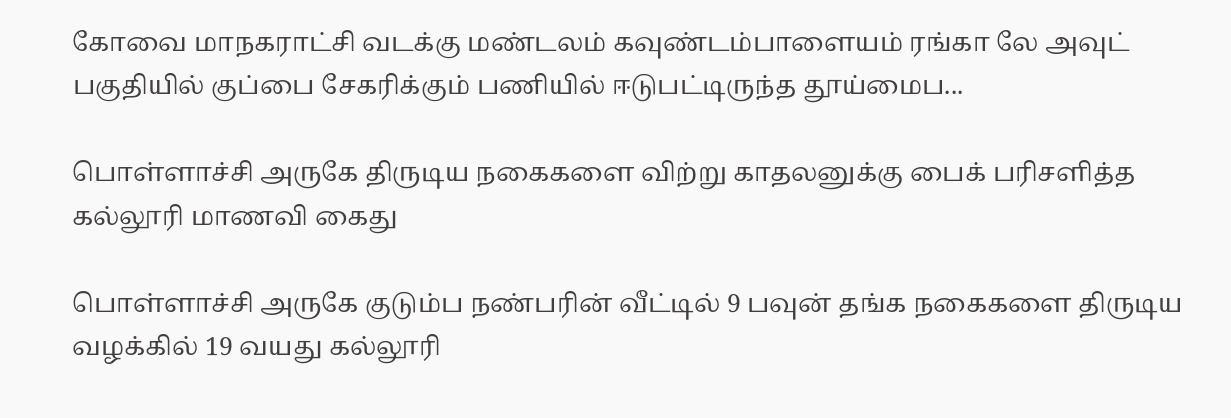கோவை மாநகராட்சி வடக்கு மண்டலம் கவுண்டம்பாளையம் ரங்கா லே அவுட் பகுதியில் குப்பை சேகரிக்கும் பணியில் ஈடுபட்டிருந்த தூய்மைப...

பொள்ளாச்சி அருகே திருடிய நகைகளை விற்று காதலனுக்கு பைக் பரிசளித்த கல்லூரி மாணவி கைது

பொள்ளாச்சி அருகே குடும்ப நண்பரின் வீட்டில் 9 பவுன் தங்க நகைகளை திருடிய வழக்கில் 19 வயது கல்லூரி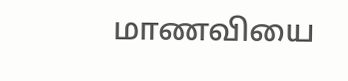மாணவியை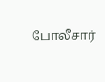போலீசார்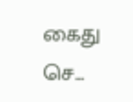கைது செ...